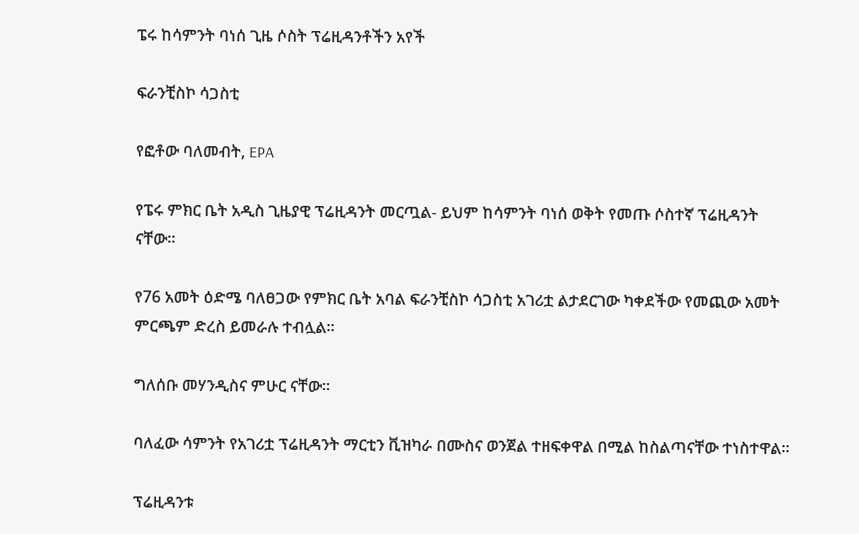ፔሩ ከሳምንት ባነሰ ጊዜ ሶስት ፕሬዚዳንቶችን አየች

ፍራንቺስኮ ሳጋስቲ

የፎቶው ባለመብት, EPA

የፔሩ ምክር ቤት አዲስ ጊዜያዊ ፕሬዚዳንት መርጧል- ይህም ከሳምንት ባነሰ ወቅት የመጡ ሶስተኛ ፕሬዚዳንት ናቸው።

የ76 አመት ዕድሜ ባለፀጋው የምክር ቤት አባል ፍራንቺስኮ ሳጋስቲ አገሪቷ ልታደርገው ካቀደችው የመጪው አመት ምርጫም ድረስ ይመራሉ ተብሏል።

ግለሰቡ መሃንዲስና ምሁር ናቸው።

ባለፈው ሳምንት የአገሪቷ ፕሬዚዳንት ማርቲን ቪዝካራ በሙስና ወንጀል ተዘፍቀዋል በሚል ከስልጣናቸው ተነስተዋል።

ፕሬዚዳንቱ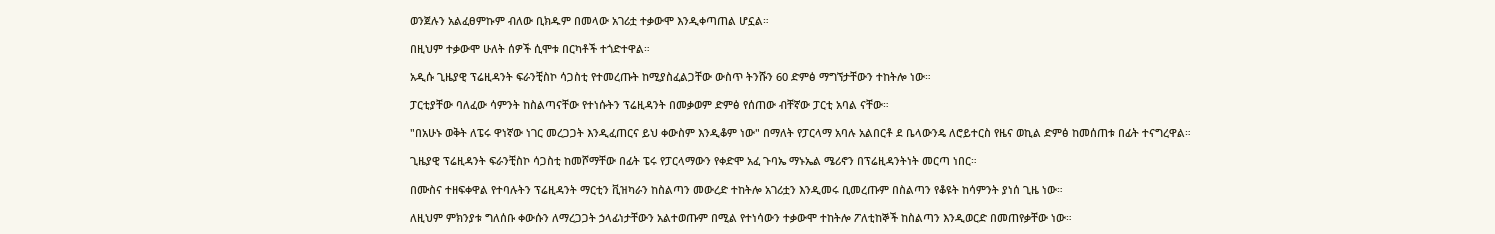ወንጀሉን አልፈፀምኩም ብለው ቢክዱም በመላው አገሪቷ ተቃውሞ እንዲቀጣጠል ሆኗል።

በዚህም ተቃውሞ ሁለት ሰዎች ሲሞቱ በርካቶች ተጎድተዋል።

አዲሱ ጊዜያዊ ፕሬዚዳንት ፍራንቺስኮ ሳጋስቲ የተመረጡት ከሚያስፈልጋቸው ውስጥ ትንሹን 60 ድምፅ ማግኘታቸውን ተከትሎ ነው።

ፓርቲያቸው ባለፈው ሳምንት ከስልጣናቸው የተነሱትን ፕሬዚዳንት በመቃወም ድምፅ የሰጠው ብቸኛው ፓርቲ አባል ናቸው።

"በአሁኑ ወቅት ለፔሩ ዋነኛው ነገር መረጋጋት እንዲፈጠርና ይህ ቀውስም እንዲቆም ነው" በማለት የፓርላማ አባሉ አልበርቶ ደ ቤላውንዴ ለሮይተርስ የዜና ወኪል ድምፅ ከመሰጠቱ በፊት ተናግረዋል።

ጊዜያዊ ፕሬዚዳንት ፍራንቺስኮ ሳጋስቲ ከመሾማቸው በፊት ፔሩ የፓርላማውን የቀድሞ አፈ ጉባኤ ማኑኤል ሜሪኖን በፕሬዚዳንትነት መርጣ ነበር።

በሙስና ተዘፍቀዋል የተባሉትን ፕሬዚዳንት ማርቲን ቪዝካራን ከስልጣን መውረድ ተከትሎ አገሪቷን እንዲመሩ ቢመረጡም በስልጣን የቆዩት ከሳምንት ያነሰ ጊዜ ነው።

ለዚህም ምክንያቱ ግለሰቡ ቀውሱን ለማረጋጋት ኃላፊነታቸውን አልተወጡም በሚል የተነሳውን ተቃውሞ ተከትሎ ፖለቲከኞች ከስልጣን እንዲወርድ በመጠየቃቸው ነው።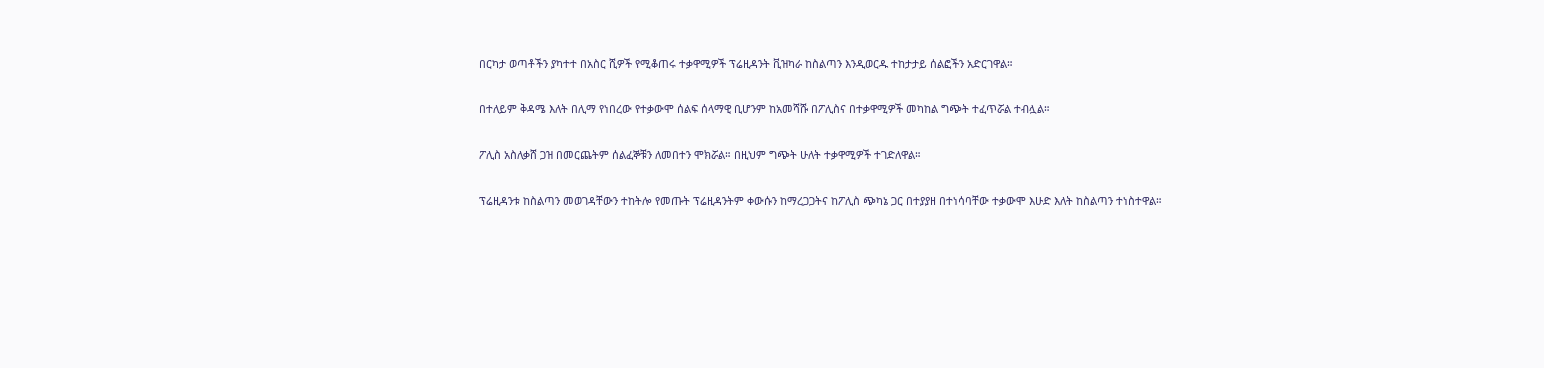በርካታ ወጣቶችን ያካተተ በአስር ሺዎች የሚቆጠሩ ተቃዋሚዎች ፕሬዚዳንት ቪዝካራ ከስልጣን እንዲወርዱ ተከታታይ ሰልፎችን አድርገዋል።

በተለይም ቅዳሜ እለት በሊማ የነበረው የተቃውሞ ሰልፍ ሰላማዊ ቢሆንም ከአመሻሹ በፖሊስና በተቃዋሚዎች መካከል ግጭት ተፈጥሯል ተብሏል።

ፖሊስ አስለቃሸ ጋዝ በመርጨትም ሰልፈኞቹን ለመበተን ሞክሯል። በዚህም ግጭት ሁለት ተቃዋሚዎች ተገድለዋል።

ፕሬዚዳንቱ ከስልጣን መወገዳቸውን ተከትሎ የመጡት ፕሬዚዳንትም ቀውሱን ከማረጋጋትና ከፖሊስ ጭካኔ ጋር በተያያዘ በተነሳባቸው ተቃውሞ እሁድ እለት ከስልጣን ተነስተዋል።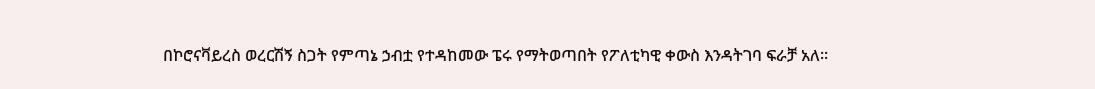በኮሮናቫይረስ ወረርሽኝ ስጋት የምጣኔ ኃብቷ የተዳከመው ፔሩ የማትወጣበት የፖለቲካዊ ቀውስ እንዳትገባ ፍራቻ አለ።